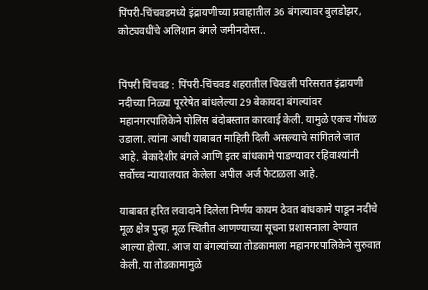पिंपरी-चिंचवडमध्ये इंद्रायणीच्या प्रवाहातील 36 बंगल्यावर बुलडोझर, कोट्यवधींचे अलिशान बंगले जमीनदोस्त..


पिंपरी चिंचवड : पिंपरी-चिंचवड शहरातील चिखली परिसरात इंद्रायणी नदीच्या निळ्या पूररेषेत बांधलेल्या 29 बेकायदा बंगल्यांवर महानगरपालिकेने पोलिस बंदोबस्तात कारवाई केली. यामुळे एकच गोंधळ उडाला. त्यांना आधी याबाबत माहिती दिली असल्याचे सांगितले जात आहे. बेकादेशीर बंगले आणि इतर बांधकामे पाडण्यावर रहिवाश्यांनी सर्वोच्च न्यायालयात केलेला अपील अर्ज फेटाळला आहे.

याबाबत हरित लवादाने दिलेला निर्णय कायम ठेवत बांधकामे पाडून नदीचे मूळ क्षेत्र पुन्हा मूळ स्थितीत आणण्याच्या सूचना प्रशासनाला देण्यात आल्या होत्या. आज या बंगल्यांच्या तोडकामाला महानगरपालिकेने सुरुवात केली. या तोडकामामुळे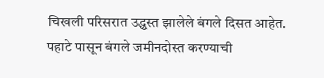चिखली परिसरात उद्ध्वस्त झालेले बंगले दिसत आहेत. पहाटे पासून बंगले जमीनदोस्त करण्याची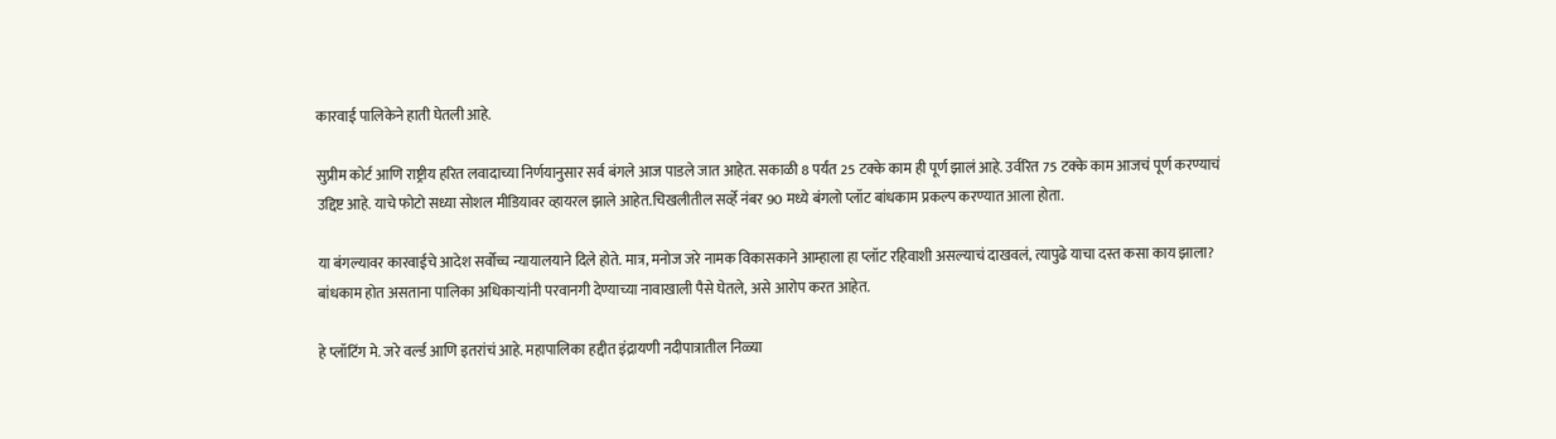कारवाई पालिकेने हाती घेतली आहे.

सुप्रीम कोर्ट आणि राष्ट्रीय हरित लवादाच्या निर्णयानुसार सर्व बंगले आज पाडले जात आहेत. सकाळी 8 पर्यंत 25 टक्के काम ही पूर्ण झालं आहे. उर्वरित 75 टक्के काम आजचं पूर्ण करण्याचं उद्दिष्ट आहे. याचे फोटो सध्या सोशल मीडियावर व्हायरल झाले आहेत.चिखलीतील सर्व्हे नंबर 90 मध्ये बंगलो प्लॉट बांधकाम प्रकल्प करण्यात आला होता.

या बंगल्यावर कारवाईचे आदेश सर्वोच्च न्यायालयाने दिले होते. मात्र, मनोज जरे नामक विकासकाने आम्हाला हा प्लॉट रहिवाशी असल्याचं दाखवलं, त्यापुढे याचा दस्त कसा काय झाला? बांधकाम होत असताना पालिका अधिकाऱ्यांनी परवानगी देण्याच्या नावाखाली पैसे घेतले, असे आरोप करत आहेत.

हे प्लॉटिंग मे. जरे वर्ल्ड आणि इतरांचं आहे. महापालिका हद्दीत इंद्रायणी नदीपात्रातील निळ्या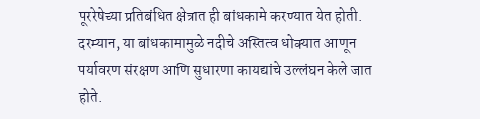पूररेषेच्या प्रतिबंधित क्षेत्रात ही बांधकामे करण्यात येत होती. दरम्यान, या बांधकामामुळे नदीचे अस्तित्व धोक्यात आणून पर्यावरण संरक्षण आणि सुधारणा कायद्यांचे उल्लंघन केले जात होते.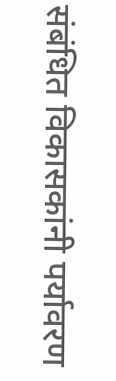संबंधित विकासकांनी पर्यावरण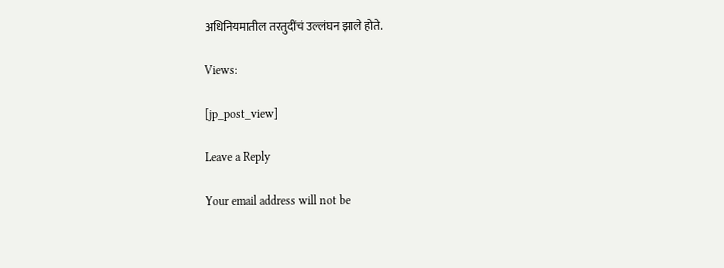अधिनियमातील तरतुदींचं उल्लंघन झाले होते.

Views:

[jp_post_view]

Leave a Reply

Your email address will not be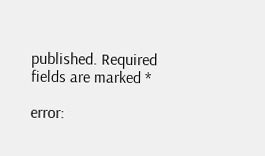published. Required fields are marked *

error: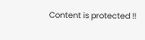Content is protected !!